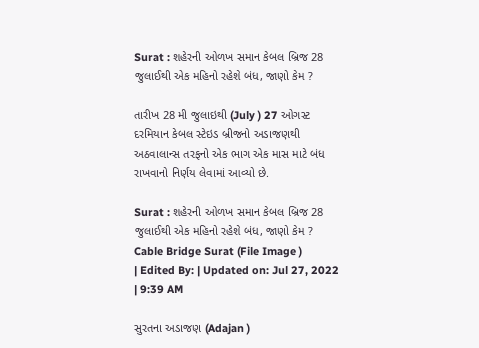Surat : શહેરની ઓળખ સમાન કેબલ બ્રિજ 28 જુલાઈથી એક મહિનો રહેશે બંધ, જાણો કેમ ?

તારીખ 28 મી જુલાઇથી (July ) 27 ઓગસ્ટ દરમિયાન કેબલ સ્ટેઇડ બ્રીજનો અડાજણથી અઠવાલાન્સ તરફનો એક ભાગ એક માસ માટે બંધ રાખવાનો નિર્ણય લેવામાં આવ્યો છે.

Surat : શહેરની ઓળખ સમાન કેબલ બ્રિજ 28 જુલાઈથી એક મહિનો રહેશે બંધ, જાણો કેમ ?
Cable Bridge Surat (File Image )
| Edited By: | Updated on: Jul 27, 2022 | 9:39 AM

સુરતના અડાજણ (Adajan )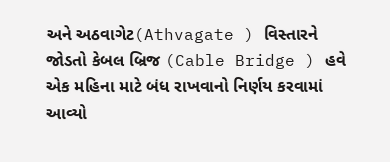અને અઠવાગેટ(Athvagate ) વિસ્તારને જોડતો કેબલ બ્રિજ (Cable Bridge ) હવે એક મહિના માટે બંધ રાખવાનો નિર્ણય કરવામાં આવ્યો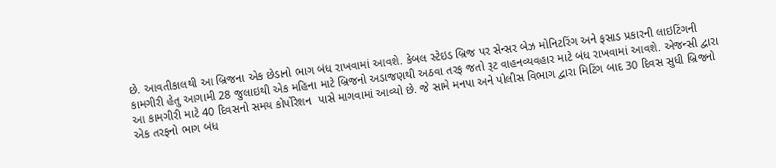છે. આવતીકાલથી આ બ્રિજના એક છેડાનો ભાગ બંધ રાખવામાં આવશે. કેબલ સ્ટેઇડ બ્રિજ પર સેન્સર બેઝ મોનિટરિંગ અને ફસાડ પ્રકારની લાઇટિંગની કામગીરી હેતુ આગામી 28 જુલાઇથી એક મહિના માટે બ્રિજનો અડાજણથી અઠવા તરફ જતો રૂટ વાહનવ્યવહાર માટે બંધ રાખવામાં આવશે. એજન્સી દ્વારા આ કામગીરી માટે 40 દિવસનો સમય કોર્પોરેશન  પાસે માગવામાં આવ્યો છે. જે સામે મનપા અને પોલીસ વિભાગ દ્વારા મિટિંગ બાદ 30 દિવસ સુધી બ્રિજનો એક તરફનો ભાગ બંધ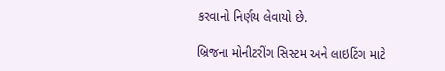કરવાનો નિર્ણય લેવાયો છે.

બ્રિજના મોનીટરીંગ સિસ્ટમ અને લાઇટિંગ માટે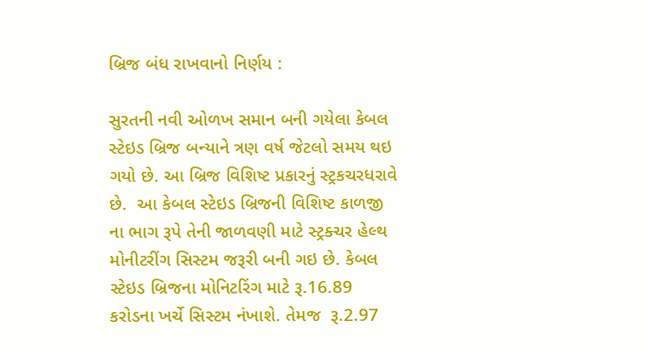બ્રિજ બંધ રાખવાનો નિર્ણય :

સુરતની નવી ઓળખ સમાન બની ગયેલા કેબલ સ્ટેઇડ બ્રિજ બન્યાને ત્રણ વર્ષ જેટલો સમય થઇ ગયો છે. આ બ્રિજ વિશિષ્ટ પ્રકારનું સ્ટ્રકચરધરાવે છે.  આ કેબલ સ્ટેઇડ બ્રિજની વિશિષ્ટ કાળજી ના ભાગ રૂપે તેની જાળવણી માટે સ્ટ્રક્ચર હેલ્થ મોનીટરીંગ સિસ્ટમ જરૂરી બની ગઇ છે. કેબલ સ્ટેઇડ બ્રિજના મોનિટરિંગ માટે રૂ.16.89 કરોડના ખર્ચે સિસ્ટમ નંખાશે. તેમજ  રૂ.2.97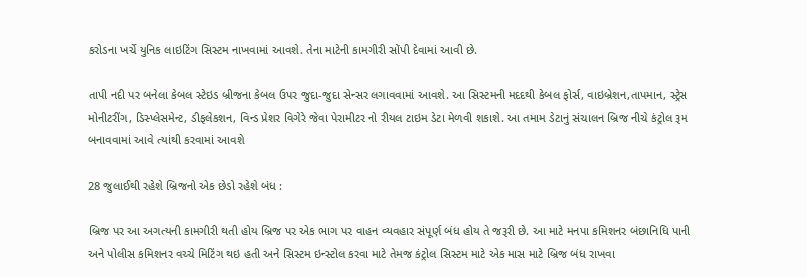કરોડના ખર્ચે યુનિક લાઇટિંગ સિસ્ટમ નાખવામાં આવશે. તેના માટેની કામગીરી સોંપી દેવામાં આવી છે.

તાપી નદી પર બનેલા કેબલ સ્ટેઇડ બ્રીજના કેબલ ઉપર જુદા-જુદા સેન્સર લગાવવામાં આવશે. આ સિસ્ટમની મદદથી કેબલ ફોર્સ, વાઇબ્રેશન,તાપમાન, સ્ટ્રેસ મોનીટરીંગ, ડિસ્પ્લેસમેન્ટ, ડીફલેકશન, વિન્ડ પ્રેશર વિગેરે જેવા પેરામીટર નો રીયલ ટાઇમ ડેટા મેળવી શકાશે. આ તમામ ડેટાનું સંચાલન બ્રિજ નીચે કંટ્રોલ રૂમ બનાવવામાં આવે ત્યાંથી કરવામાં આવશે

28 જુલાઈથી રહેશે બ્રિજનો એક છેડો રહેશે બંધ :

બ્રિજ પર આ અગત્યની કામગીરી થતી હોય બ્રિજ પર એક ભાગ પર વાહન વ્યવહાર સંપૂર્ણ બંધ હોય તે જરૂરી છે. આ માટે મનપા કમિશનર બંછાનિધિ પાની અને પોલીસ કમિશનર વચ્ચે મિટિંગ થઇ હતી અને સિસ્ટમ ઇન્સ્ટોલ કરવા માટે તેમજ કંટ્રોલ સિસ્ટમ માટે એક માસ માટે બ્રિજ બંધ રાખવા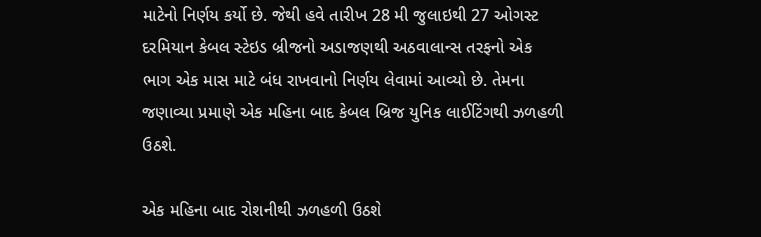માટેનો નિર્ણય કર્યો છે. જેથી હવે તારીખ 28 મી જુલાઇથી 27 ઓગસ્ટ દરમિયાન કેબલ સ્ટેઇડ બ્રીજનો અડાજણથી અઠવાલાન્સ તરફનો એક ભાગ એક માસ માટે બંધ રાખવાનો નિર્ણય લેવામાં આવ્યો છે. તેમના જણાવ્યા પ્રમાણે એક મહિના બાદ કેબલ બ્રિજ યુનિક લાઈટિંગથી ઝળહળી ઉઠશે.

એક મહિના બાદ રોશનીથી ઝળહળી ઉઠશે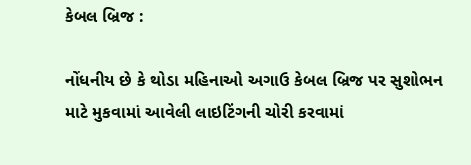કેબલ બ્રિજ :

નોંધનીય છે કે થોડા મહિનાઓ અગાઉ કેબલ બ્રિજ પર સુશોભન માટે મુકવામાં આવેલી લાઇટિંગની ચોરી કરવામાં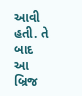આવી હતી. તે બાદ આ બ્રિજ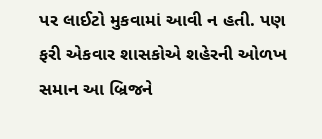પર લાઈટો મુકવામાં આવી ન હતી. પણ ફરી એકવાર શાસકોએ શહેરની ઓળખ સમાન આ બ્રિજને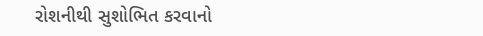રોશનીથી સુશોભિત કરવાનો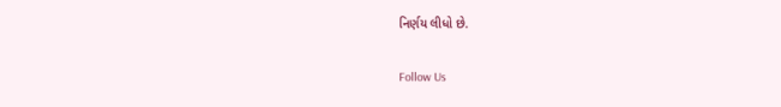નિર્ણય લીધો છે.

Follow Us